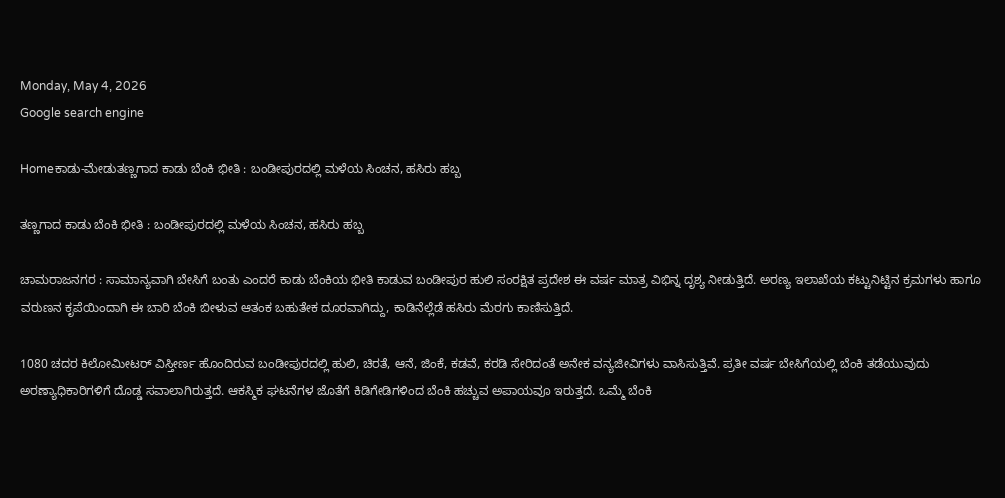Monday, May 4, 2026
Google search engine

Homeಕಾಡು-ಮೇಡುತಣ್ಣಗಾದ ಕಾಡು ಬೆಂಕಿ ಭೀತಿ : ಬಂಡೀಪುರದಲ್ಲಿ ಮಳೆಯ ಸಿಂಚನ, ಹಸಿರು ಹಬ್ಬ

ತಣ್ಣಗಾದ ಕಾಡು ಬೆಂಕಿ ಭೀತಿ : ಬಂಡೀಪುರದಲ್ಲಿ ಮಳೆಯ ಸಿಂಚನ, ಹಸಿರು ಹಬ್ಬ

ಚಾಮರಾಜನಗರ : ಸಾಮಾನ್ಯವಾಗಿ ಬೇಸಿಗೆ ಬಂತು ಎಂದರೆ ಕಾಡು ಬೆಂಕಿಯ ಭೀತಿ ಕಾಡುವ ಬಂಡೀಪುರ ಹುಲಿ ಸಂರಕ್ಷಿತ ಪ್ರದೇಶ ಈ ವರ್ಷ ಮಾತ್ರ ವಿಭಿನ್ನ ದೃಶ್ಯ ನೀಡುತ್ತಿದೆ. ಅರಣ್ಯ ಇಲಾಖೆಯ ಕಟ್ಟುನಿಟ್ಟಿನ ಕ್ರಮಗಳು ಹಾಗೂ ವರುಣನ ಕೃಪೆಯಿಂದಾಗಿ ಈ ಬಾರಿ ಬೆಂಕಿ ಬೀಳುವ ಆತಂಕ ಬಹುತೇಕ ದೂರವಾಗಿದ್ದು, ಕಾಡಿನೆಲ್ಲೆಡೆ ಹಸಿರು ಮೆರಗು ಕಾಣಿಸುತ್ತಿದೆ.

1080 ಚದರ ಕಿಲೋಮೀಟರ್ ವಿಸ್ತೀರ್ಣ ಹೊಂದಿರುವ ಬಂಡೀಪುರದಲ್ಲಿ ಹುಲಿ, ಚಿರತೆ, ಆನೆ, ಜಿಂಕೆ, ಕಡವೆ, ಕರಡಿ ಸೇರಿದಂತೆ ಅನೇಕ ವನ್ಯಜೀವಿಗಳು ವಾಸಿಸುತ್ತಿವೆ. ಪ್ರತೀ ವರ್ಷ ಬೇಸಿಗೆಯಲ್ಲಿ ಬೆಂಕಿ ತಡೆಯುವುದು ಅರಣ್ಯಾಧಿಕಾರಿಗಳಿಗೆ ದೊಡ್ಡ ಸವಾಲಾಗಿರುತ್ತದೆ. ಆಕಸ್ಮಿಕ ಘಟನೆಗಳ ಜೊತೆಗೆ ಕಿಡಿಗೇಡಿಗಳಿಂದ ಬೆಂಕಿ ಹಚ್ಚುವ ಅಪಾಯವೂ ಇರುತ್ತದೆ. ಒಮ್ಮೆ ಬೆಂಕಿ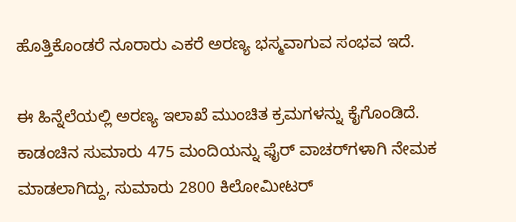ಹೊತ್ತಿಕೊಂಡರೆ ನೂರಾರು ಎಕರೆ ಅರಣ್ಯ ಭಸ್ಮವಾಗುವ ಸಂಭವ ಇದೆ.

ಈ ಹಿನ್ನೆಲೆಯಲ್ಲಿ ಅರಣ್ಯ ಇಲಾಖೆ ಮುಂಚಿತ ಕ್ರಮಗಳನ್ನು ಕೈಗೊಂಡಿದೆ. ಕಾಡಂಚಿನ ಸುಮಾರು 475 ಮಂದಿಯನ್ನು ಫೈರ್ ವಾಚರ್‌ಗಳಾಗಿ ನೇಮಕ ಮಾಡಲಾಗಿದ್ದು, ಸುಮಾರು 2800 ಕಿಲೋಮೀಟರ್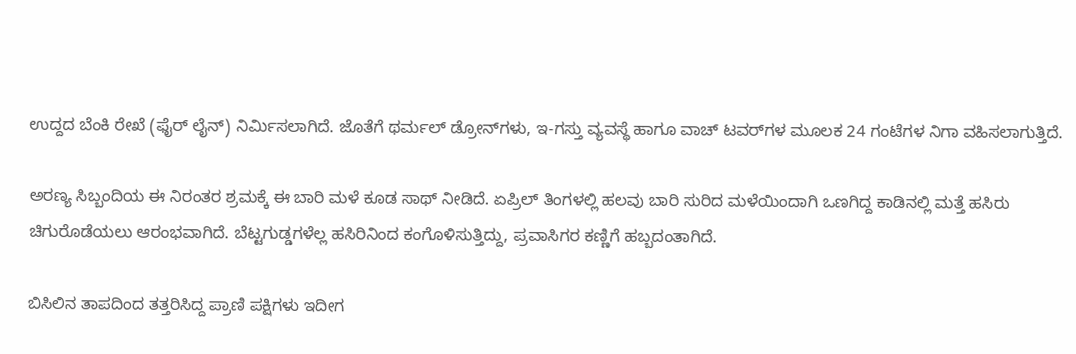ಉದ್ದದ ಬೆಂಕಿ ರೇಖೆ (ಫೈರ್ ಲೈನ್) ನಿರ್ಮಿಸಲಾಗಿದೆ. ಜೊತೆಗೆ ಥರ್ಮಲ್ ಡ್ರೋನ್‌ಗಳು, ಇ-ಗಸ್ತು ವ್ಯವಸ್ಥೆ ಹಾಗೂ ವಾಚ್ ಟವರ್‌ಗಳ ಮೂಲಕ 24 ಗಂಟೆಗಳ ನಿಗಾ ವಹಿಸಲಾಗುತ್ತಿದೆ.

ಅರಣ್ಯ ಸಿಬ್ಬಂದಿಯ ಈ ನಿರಂತರ ಶ್ರಮಕ್ಕೆ ಈ ಬಾರಿ ಮಳೆ ಕೂಡ ಸಾಥ್ ನೀಡಿದೆ. ಏಪ್ರಿಲ್ ತಿಂಗಳಲ್ಲಿ ಹಲವು ಬಾರಿ ಸುರಿದ ಮಳೆಯಿಂದಾಗಿ ಒಣಗಿದ್ದ ಕಾಡಿನಲ್ಲಿ ಮತ್ತೆ ಹಸಿರು ಚಿಗುರೊಡೆಯಲು ಆರಂಭವಾಗಿದೆ. ಬೆಟ್ಟಗುಡ್ಡಗಳೆಲ್ಲ ಹಸಿರಿನಿಂದ ಕಂಗೊಳಿಸುತ್ತಿದ್ದು, ಪ್ರವಾಸಿಗರ ಕಣ್ಣಿಗೆ ಹಬ್ಬದಂತಾಗಿದೆ.

ಬಿಸಿಲಿನ ತಾಪದಿಂದ ತತ್ತರಿಸಿದ್ದ ಪ್ರಾಣಿ ಪಕ್ಷಿಗಳು ಇದೀಗ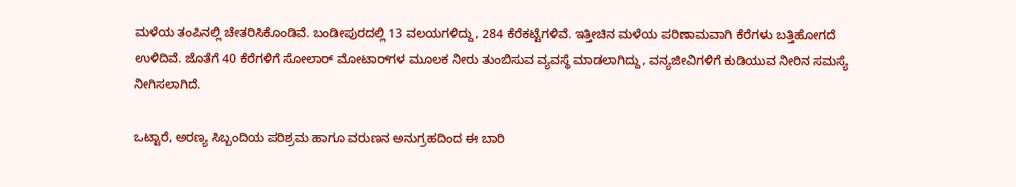ಮಳೆಯ ತಂಪಿನಲ್ಲಿ ಚೇತರಿಸಿಕೊಂಡಿವೆ. ಬಂಡೀಪುರದಲ್ಲಿ 13 ವಲಯಗಳಿದ್ದು, 284 ಕೆರೆಕಟ್ಟೆಗಳಿವೆ. ಇತ್ತೀಚಿನ ಮಳೆಯ ಪರಿಣಾಮವಾಗಿ ಕೆರೆಗಳು ಬತ್ತಿಹೋಗದೆ ಉಳಿದಿವೆ. ಜೊತೆಗೆ 40 ಕೆರೆಗಳಿಗೆ ಸೋಲಾರ್ ಮೋಟಾರ್‌ಗಳ ಮೂಲಕ ನೀರು ತುಂಬಿಸುವ ವ್ಯವಸ್ಥೆ ಮಾಡಲಾಗಿದ್ದು, ವನ್ಯಜೀವಿಗಳಿಗೆ ಕುಡಿಯುವ ನೀರಿನ ಸಮಸ್ಯೆ ನೀಗಿಸಲಾಗಿದೆ.

ಒಟ್ಟಾರೆ, ಅರಣ್ಯ ಸಿಬ್ಬಂದಿಯ ಪರಿಶ್ರಮ ಹಾಗೂ ವರುಣನ ಅನುಗ್ರಹದಿಂದ ಈ ಬಾರಿ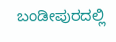ಬಂಡೀಪುರದಲ್ಲಿ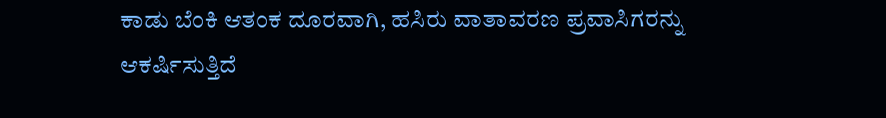ಕಾಡು ಬೆಂಕಿ ಆತಂಕ ದೂರವಾಗಿ, ಹಸಿರು ವಾತಾವರಣ ಪ್ರವಾಸಿಗರನ್ನು ಆಕರ್ಷಿಸುತ್ತಿದೆ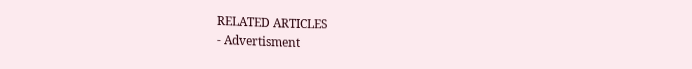RELATED ARTICLES
- Advertisment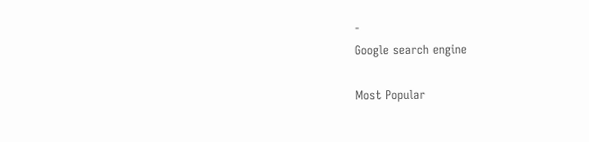-
Google search engine

Most Popular